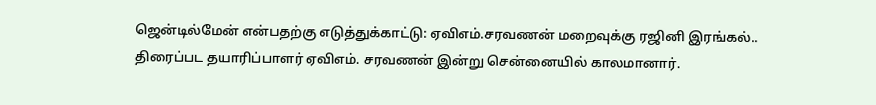ஜென்டில்மேன் என்பதற்கு எடுத்துக்காட்டு: ஏவிஎம்.சரவணன் மறைவுக்கு ரஜினி இரங்கல்..
திரைப்பட தயாரிப்பாளர் ஏவிஎம். சரவணன் இன்று சென்னையில் காலமானார்.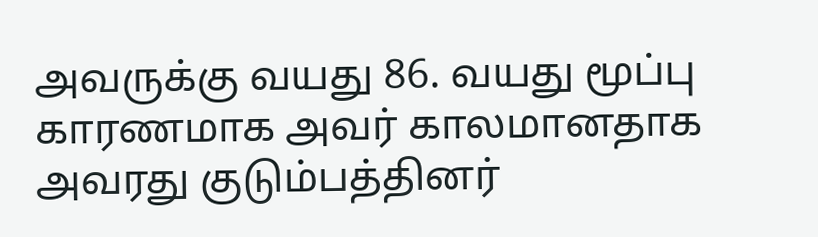அவருக்கு வயது 86. வயது மூப்பு காரணமாக அவர் காலமானதாக அவரது குடும்பத்தினர்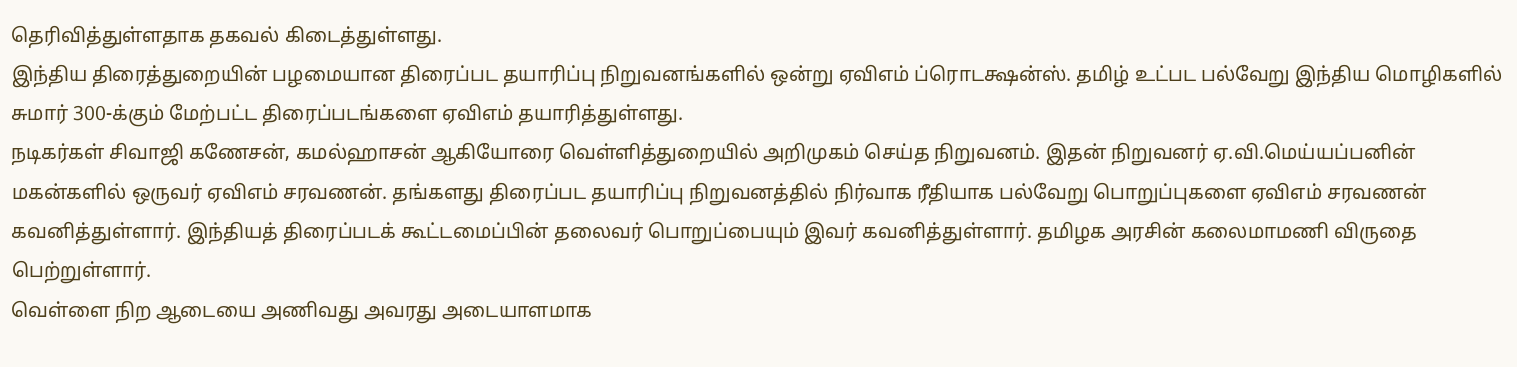தெரிவித்துள்ளதாக தகவல் கிடைத்துள்ளது.
இந்திய திரைத்துறையின் பழமையான திரைப்பட தயாரிப்பு நிறுவனங்களில் ஒன்று ஏவிஎம் ப்ரொடக்ஷன்ஸ். தமிழ் உட்பட பல்வேறு இந்திய மொழிகளில் சுமார் 300-க்கும் மேற்பட்ட திரைப்படங்களை ஏவிஎம் தயாரித்துள்ளது.
நடிகர்கள் சிவாஜி கணேசன், கமல்ஹாசன் ஆகியோரை வெள்ளித்துறையில் அறிமுகம் செய்த நிறுவனம். இதன் நிறுவனர் ஏ.வி.மெய்யப்பனின் மகன்களில் ஒருவர் ஏவிஎம் சரவணன். தங்களது திரைப்பட தயாரிப்பு நிறுவனத்தில் நிர்வாக ரீதியாக பல்வேறு பொறுப்புகளை ஏவிஎம் சரவணன் கவனித்துள்ளார். இந்தியத் திரைப்படக் கூட்டமைப்பின் தலைவர் பொறுப்பையும் இவர் கவனித்துள்ளார். தமிழக அரசின் கலைமாமணி விருதை பெற்றுள்ளார்.
வெள்ளை நிற ஆடையை அணிவது அவரது அடையாளமாக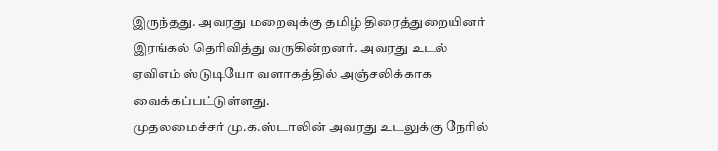இருந்தது. அவரது மறைவுக்கு தமிழ் திரைத்துறையினர் இரங்கல் தெரிவித்து வருகின்றனர். அவரது உடல் ஏவிஎம் ஸ்டுடியோ வளாகத்தில் அஞ்சலிக்காக வைக்கப்பட்டுள்ளது.
முதலமைச்சர் மு.க.ஸ்டாலின் அவரது உடலுக்கு நேரில்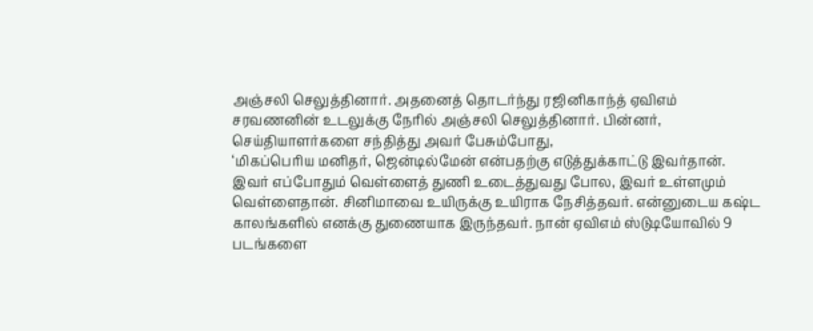அஞ்சலி செலுத்தினார். அதனைத் தொடர்ந்து ரஜினிகாந்த் ஏவிஎம் சரவணனின் உடலுக்கு நேரில் அஞ்சலி செலுத்தினார். பின்னர், செய்தியாளர்களை சந்தித்து அவர் பேசும்போது,
‘மிகப்பெரிய மனிதர், ஜென்டில்மேன் என்பதற்கு எடுத்துக்காட்டு இவர்தான். இவர் எப்போதும் வெள்ளைத் துணி உடைத்துவது போல, இவர் உள்ளமும் வெள்ளைதான். சினிமாவை உயிருக்கு உயிராக நேசித்தவர். என்னுடைய கஷ்ட காலங்களில் எனக்கு துணையாக இருந்தவர். நான் ஏவிஎம் ஸ்டுடியோவில் 9 படங்களை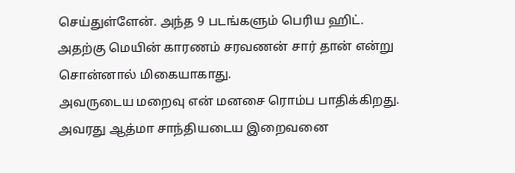செய்துள்ளேன். அந்த 9 படங்களும் பெரிய ஹிட். அதற்கு மெயின் காரணம் சரவணன் சார் தான் என்று சொன்னால் மிகையாகாது.
அவருடைய மறைவு என் மனசை ரொம்ப பாதிக்கிறது. அவரது ஆத்மா சாந்தியடைய இறைவனை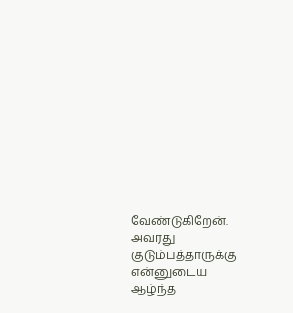வேண்டுகிறேன். அவரது குடும்பத்தாருக்கு என்னுடைய ஆழ்ந்த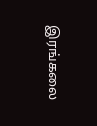இரங்கலை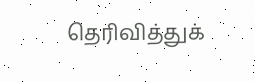தெரிவித்துக்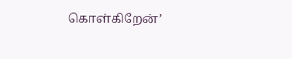கொள்கிறேன்’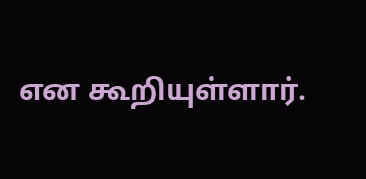என கூறியுள்ளார்.